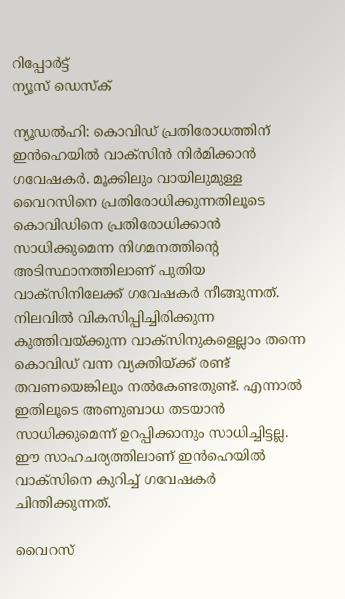റിപ്പോര്‍ട്ട്
ന്യൂസ് ഡെസ്ക്

ന്യൂഡല്‍ഹി: കൊവിഡ് പ്രതിരോധത്തിന് ഇന്‍ഹെയില്‍ വാക്‌സിന്‍ നിര്‍മിക്കാന്‍ ഗവേഷകര്‍. മൂക്കിലും വായിലുമുള്ള വൈറസിനെ പ്രതിരോധിക്കുന്നതിലൂടെ കൊവിഡിനെ പ്രതിരോധിക്കാന്‍ സാധിക്കുമെന്ന നിഗമനത്തിന്റെ അടിസ്ഥാനത്തിലാണ് പുതിയ വാക്‌സിനിലേക്ക് ഗവേഷകര്‍ നീങ്ങുന്നത്. നിലവില്‍ വികസിപ്പിച്ചിരിക്കുന്ന കുത്തിവയ്ക്കുന്ന വാക്‌സിനുകളെല്ലാം തന്നെ കൊവിഡ് വന്ന വ്യക്തിയ്ക്ക് രണ്ട് തവണയെങ്കിലും നല്‍കേണ്ടതുണ്ട്. എന്നാല്‍ ഇതിലൂടെ അണുബാധ തടയാന്‍ സാധിക്കുമെന്ന് ഉറപ്പിക്കാനും സാധിച്ചിട്ടല്ല. ഈ സാഹചര്യത്തിലാണ് ഇന്‍ഹെയില്‍ വാക്‌സിനെ കുറിച്ച് ഗവേഷകര്‍ ചിന്തിക്കുന്നത്.

വൈറസ്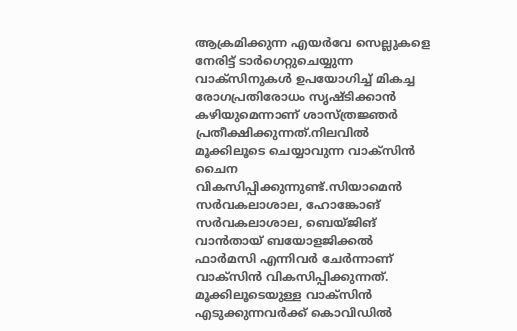ആക്രമിക്കുന്ന എയര്‍വേ സെല്ലുകളെ നേരിട്ട് ടാര്‍ഗെറ്റുചെയ്യുന്ന വാക്‌സിനുകള്‍ ഉപയോഗിച്ച് മികച്ച രോഗപ്രതിരോധം സൃഷ്ടിക്കാന്‍ കഴിയുമെന്നാണ് ശാസ്ത്രജ്ഞര്‍ പ്രതീക്ഷിക്കുന്നത്.നിലവില്‍ മൂക്കിലൂടെ ചെയ്യാവുന്ന വാക്‌സിന്‍ ചൈന വികസിപ്പിക്കുന്നുണ്ട്.സിയാമെന്‍ സര്‍വകലാശാല, ഹോങ്കോങ് സര്‍വകലാശാല, ബെയ്ജിങ് വാന്‍തായ് ബയോളജിക്കല്‍ ഫാര്‍മസി എന്നിവര്‍ ചേര്‍ന്നാണ് വാക്സിന്‍ വികസിപ്പിക്കുന്നത്. മൂക്കിലൂടെയുള്ള വാക്സിന്‍ എടുക്കുന്നവര്‍ക്ക് കൊവിഡില്‍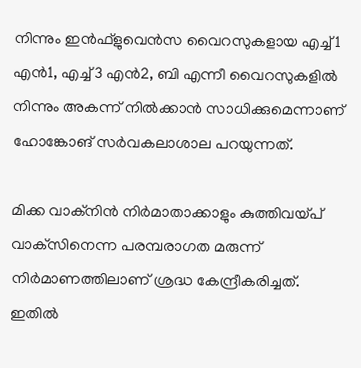നിന്നും ഇന്‍ഫ്ളുവെന്‍സ വൈറസുകളായ എച്ച്1 എന്‍1, എച്ച്3 എന്‍2, ബി എന്നീ വൈറസുകളില്‍ നിന്നും അകന്ന് നില്‍ക്കാന്‍ സാധിക്കുമെന്നാണ് ഹോങ്കോങ് സര്‍വകലാശാല പറയുന്നത്.

മിക്ക വാക്‌നിന്‍ നിര്‍മാതാക്കാളും കുത്തിവയ്പ് വാക്‌സിനെന്ന പരമ്പരാഗത മരുന്ന് നിര്‍മാണത്തിലാണ് ശ്രദ്ധ കേന്ദ്രീകരിച്ചത്. ഇതില്‍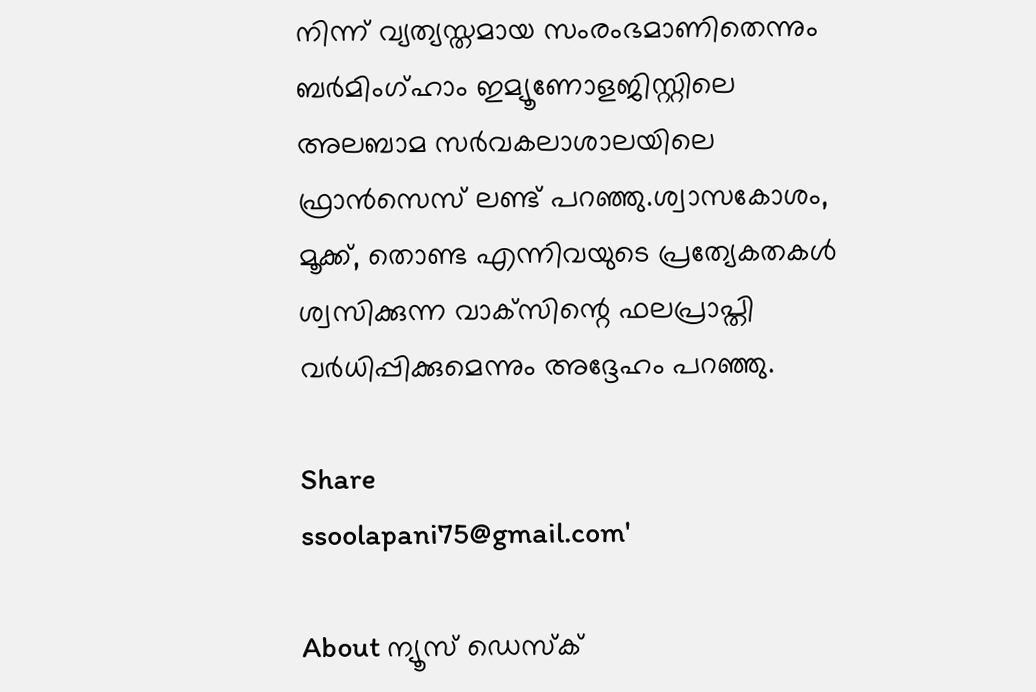നിന്ന് വ്യത്യസ്തമായ സംരംഭമാണിതെന്നും ബര്‍മിംഗ്ഹാം ഇമ്യൂണോളജിസ്റ്റിലെ അലബാമ സര്‍വകലാശാലയിലെ ഫ്രാന്‍സെസ് ലണ്ട് പറഞ്ഞു.ശ്വാസകോശം, മൂക്ക്, തൊണ്ട എന്നിവയുടെ പ്രത്യേകതകള്‍ ശ്വസിക്കുന്ന വാക്‌സിന്റെ ഫലപ്രാപ്തി വര്‍ധിപ്പിക്കുമെന്നും അദ്ദേഹം പറഞ്ഞു.

Share
ssoolapani75@gmail.com'

About ന്യൂസ് ഡെസ്ക്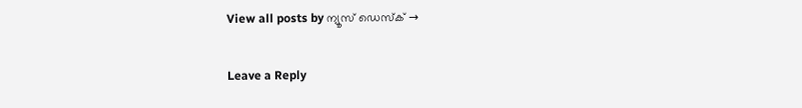View all posts by ന്യൂസ് ഡെസ്ക് →

Leave a Reply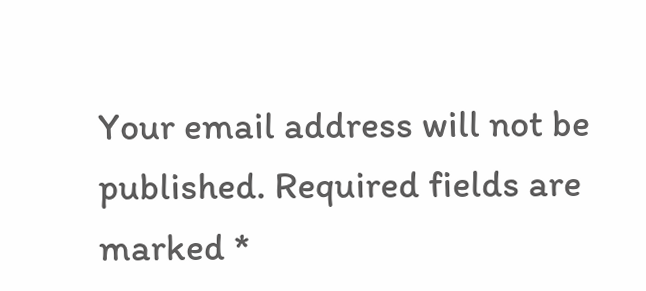Your email address will not be published. Required fields are marked *